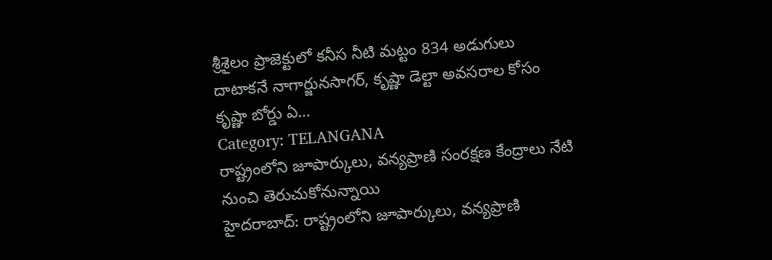శ్రీశైలం ప్రాజెక్టులో కనీస నీటి మట్టం 834 అడుగులు దాటాకనే నాగార్జునసాగర్, కృష్ణా డెల్టా అవసరాల కోసం కృష్ణా బోర్డు ఏ…
Category: TELANGANA
రాష్ట్రంలోని జూపార్కులు, వన్యప్రాణి సంరక్షణ కేంద్రాలు నేటి నుంచి తెరుచుకోనున్నాయి
హైదరాబాద్: రాష్ట్రంలోని జూపార్కులు, వన్యప్రాణి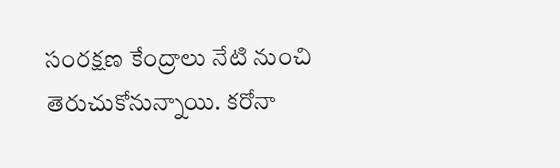సంరక్షణ కేంద్రాలు నేటి నుంచి తెరుచుకోనున్నాయి. కరోనా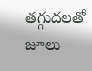తగ్గుదలతో జూలు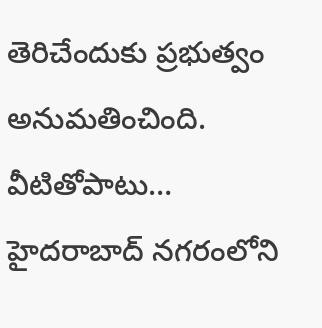తెరిచేందుకు ప్రభుత్వం అనుమతించింది. వీటితోపాటు…
హైదరాబాద్ నగరంలోని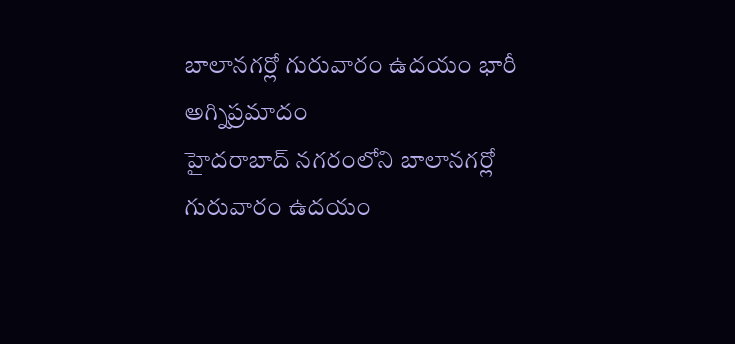బాలానగర్లో గురువారం ఉదయం భారీ అగ్నిప్రమాదం
హైదరాబాద్ నగరంలోని బాలానగర్లో గురువారం ఉదయం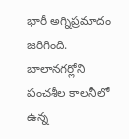భారీ అగ్నిప్రమాదం జరిగింది. బాలానగర్లోని పంచశీల కాలనీలో ఉన్న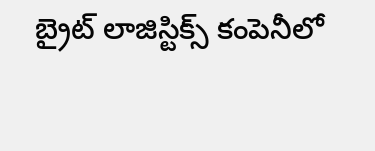బ్రైట్ లాజిస్టిక్స్ కంపెనీలో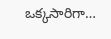ఒక్కసారిగా…